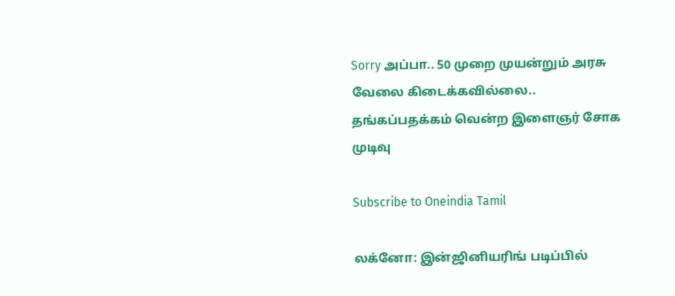Sorry அப்பா.. 50 முறை முயன்றும் அரசு வேலை கிடைக்கவில்லை.. தங்கப்பதக்கம் வென்ற இளைஞர் சோக முடிவு

Subscribe to Oneindia Tamil

லக்னோ: இன்ஜினியரிங் படிப்பில்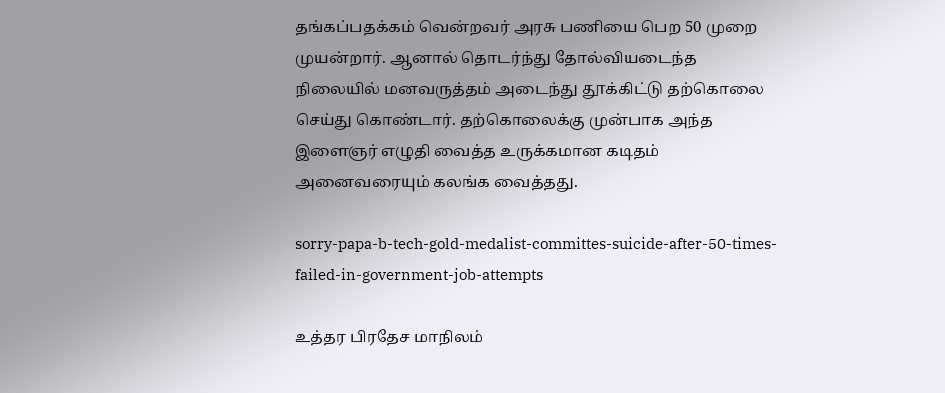தங்கப்பதக்கம் வென்றவர் அரசு பணியை பெற 50 முறை முயன்றார். ஆனால் தொடர்ந்து தோல்வியடைந்த நிலையில் மனவருத்தம் அடைந்து தூக்கிட்டு தற்கொலை செய்து கொண்டார். தற்கொலைக்கு முன்பாக அந்த இளைஞர் எழுதி வைத்த உருக்கமான கடிதம் அனைவரையும் கலங்க வைத்தது.

sorry-papa-b-tech-gold-medalist-committes-suicide-after-50-times-failed-in-government-job-attempts

உத்தர பிரதேச மாநிலம்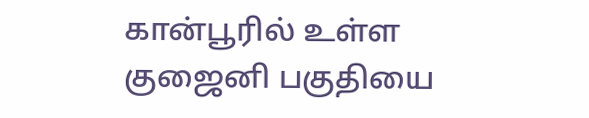கான்பூரில் உள்ள குஜைனி பகுதியை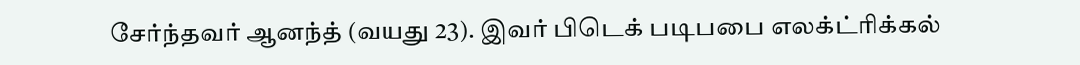சேர்ந்தவர் ஆனந்த் (வயது 23). இவர் பிடெக் படிபபை எலக்ட்ரிக்கல்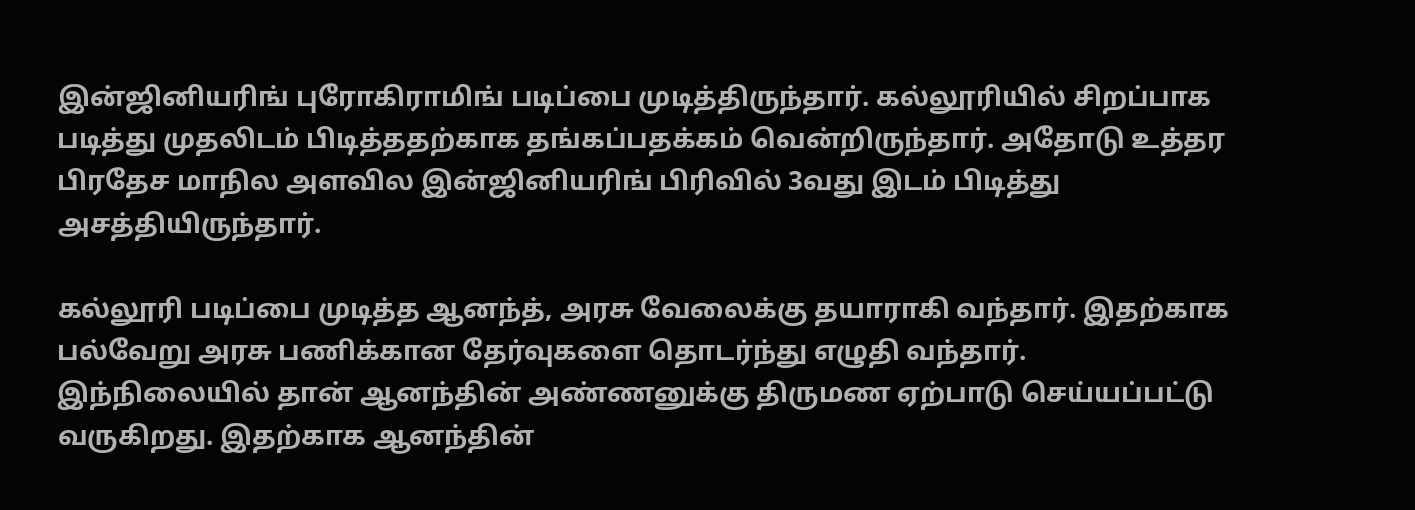இன்ஜினியரிங் புரோகிராமிங் படிப்பை முடித்திருந்தார். கல்லூரியில் சிறப்பாக படித்து முதலிடம் பிடித்ததற்காக தங்கப்பதக்கம் வென்றிருந்தார். அதோடு உத்தர பிரதேச மாநில அளவில இன்ஜினியரிங் பிரிவில் 3வது இடம் பிடித்து அசத்தியிருந்தார்.

கல்லூரி படிப்பை முடித்த ஆனந்த், அரசு வேலைக்கு தயாராகி வந்தார். இதற்காக பல்வேறு அரசு பணிக்கான தேர்வுகளை தொடர்ந்து எழுதி வந்தார்.
இந்நிலையில் தான் ஆனந்தின் அண்ணனுக்கு திருமண ஏற்பாடு செய்யப்பட்டு வருகிறது. இதற்காக ஆனந்தின்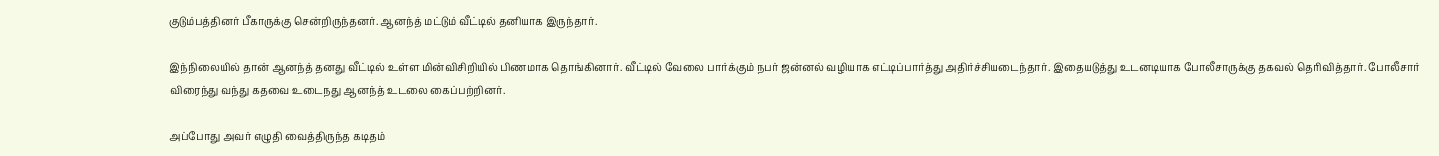குடும்பத்தினர் பீகாருக்கு சென்றிருந்தனர். ஆனந்த் மட்டும் வீட்டில் தனியாக இருந்தார்.

இந்நிலையில் தான் ஆனந்த் தனது வீட்டில் உள்ள மின்விசிறியில் பிணமாக தொங்கினார். வீட்டில் வேலை பார்க்கும் நபர் ஜன்னல் வழியாக எட்டிப்பார்த்து அதிர்ச்சியடைந்தார். இதையடுத்து உடனடியாக போலீசாருக்கு தகவல் தெரிவித்தார். போலீசார் விரைந்து வந்து கதவை உடைநது ஆனந்த் உடலை கைப்பற்றினர்.

அப்போது அவர் எழுதி வைத்திருந்த கடிதம்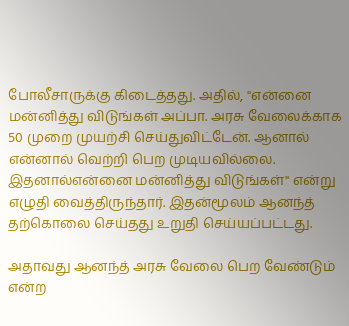போலீசாருக்கு கிடைத்தது. அதில், ''என்னை மன்னித்து விடுங்கள் அப்பா. அரசு வேலைக்காக 50 முறை முயற்சி செய்துவிட்டேன். ஆனால் என்னால் வெற்றி பெற முடியவில்லை. இதனால்என்னை மன்னித்து விடுங்கள்'' என்று எழுதி வைத்திருந்தார். இதன்மூலம் ஆனந்த் தற்கொலை செய்தது உறுதி செய்யப்பட்டது.

அதாவது ஆனந்த் அரசு வேலை பெற வேண்டும் என்ற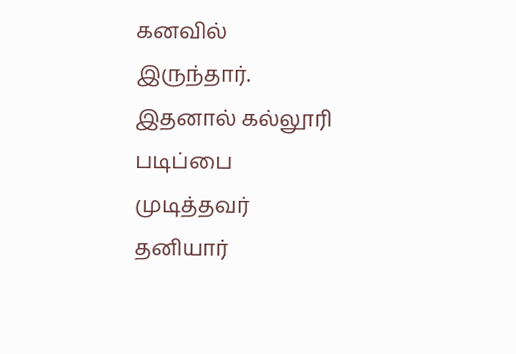கனவில் இருந்தார். இதனால் கல்லூரி படிப்பை முடித்தவர் தனியார்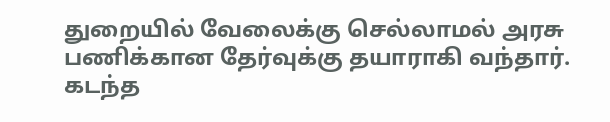துறையில் வேலைக்கு செல்லாமல் அரசு பணிக்கான தேர்வுக்கு தயாராகி வந்தார். கடந்த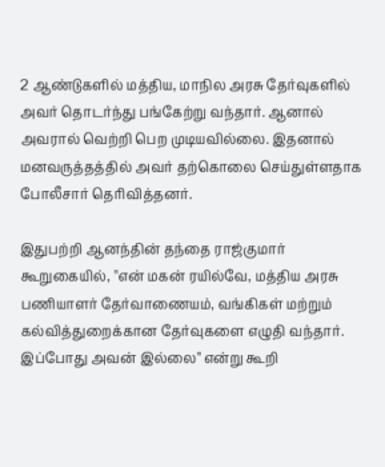2 ஆண்டுகளில் மத்திய, மாநில அரசு தேர்வுகளில் அவர் தொடர்ந்து பங்கேற்று வந்தார். ஆனால் அவரால் வெற்றி பெற முடியவில்லை. இதனால் மனவருத்தத்தில் அவர் தற்கொலை செய்துள்ளதாக போலீசார் தெரிவித்தனர்.

இதுபற்றி ஆனந்தின் தந்தை ராஜ்குமார் கூறுகையில், ''என் மகன் ரயில்வே, மத்திய அரசு பணியாளர் தேர்வாணையம், வங்கிகள் மற்றும் கல்வித்துறைக்கான தேர்வுகளை எழுதி வந்தார். இப்போது அவன் இல்லை'' என்று கூறி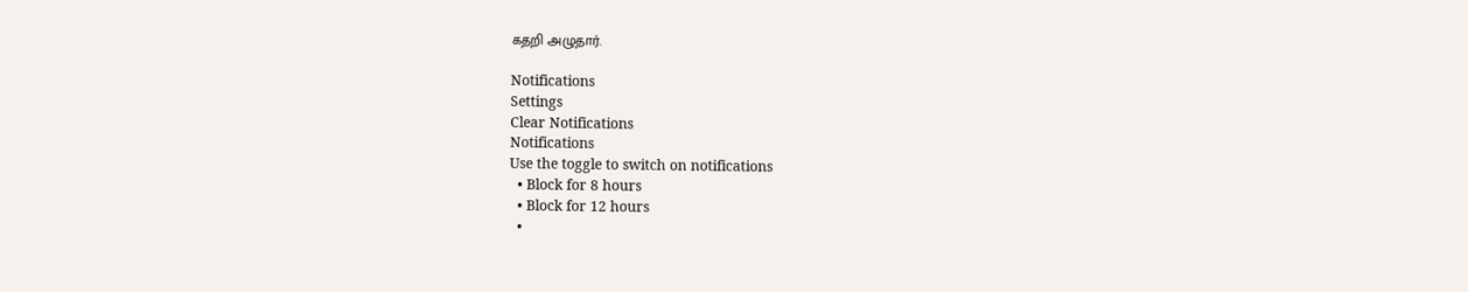கதறி அழுதார்.

Notifications
Settings
Clear Notifications
Notifications
Use the toggle to switch on notifications
  • Block for 8 hours
  • Block for 12 hours
  •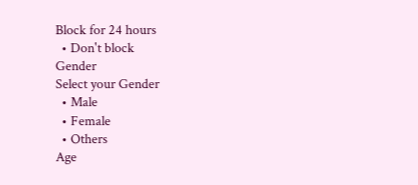Block for 24 hours
  • Don't block
Gender
Select your Gender
  • Male
  • Female
  • Others
Age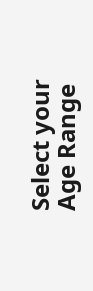Select your Age Range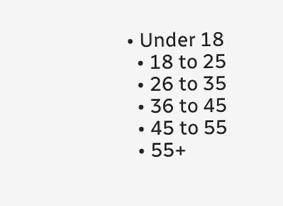• Under 18
  • 18 to 25
  • 26 to 35
  • 36 to 45
  • 45 to 55
  • 55+